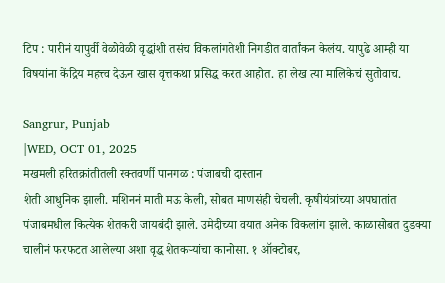टिप : पारीनं यापुर्वी वेळोवेळी वृद्धांशी तसंच विकलांगतेशी निगडीत वार्तांकन केलंय. यापुढे आम्ही या विषयांना केंद्रिय महत्त्व देऊन खास वृत्तकथा प्रसिद्ध करत आहोत. हा लेख त्या मालिकेचं सुतोवाच.

Sangrur, Punjab
|WED, OCT 01, 2025
मखमली हरितक्रांतीतली रक्तवर्णी पानगळ : पंजाबची दास्तान
शेती आधुनिक झाली. मशिननं माती मऊ केली, सोबत माणसंही चेचली. कृषीयंत्रांच्या अपघातांत पंजाबमधील कित्येक शेतकरी जायबंदी झाले. उमेदीच्या वयात अनेक विकलांग झाले. काळासोबत दुडक्या चालीनं फरफटत आलेल्या अशा वृद्ध शेतकऱ्यांचा कानोसा. १ ऑक्टोबर,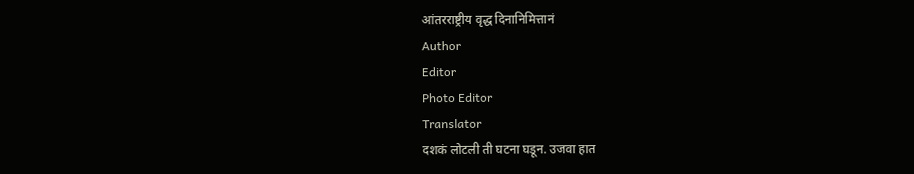आंतरराष्ट्रीय वृद्ध दिनानिमित्तानं
Author
Editor
Photo Editor
Translator
दशकं लोटली ती घटना घडून. उजवा हात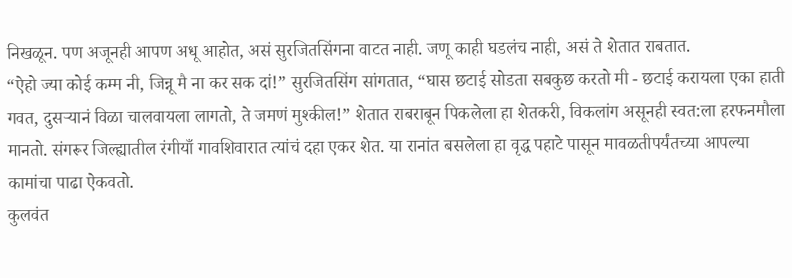निखळून. पण अजूनही आपण अधू आहोत, असं सुरजितसिंगना वाटत नाही. जणू काही घडलंच नाही, असं ते शेतात राबतात.
“ऐहो ज्या कोई कम्म नी, जिन्नू मै ना कर सक दां!” सुरजितसिंग सांगतात, “घास छटाई सोडता सबकुछ करतो मी - छटाई करायला एका हाती गवत, दुसऱ्यानं विळा चालवायला लागतो, ते जमणं मुश्कील!” शेतात राबराबून पिकलेला हा शेतकरी, विकलांग असूनही स्वत:ला हरफनमौला मानतो. संगरूर जिल्ह्यातील रंगीयाँ गावशिवारात त्यांचं दहा एकर शेत. या रानांत बसलेला हा वृद्ध पहाटे पासून मावळतीपर्यंतच्या आपल्या कामांचा पाढा ऐकवतो.
कुलवंत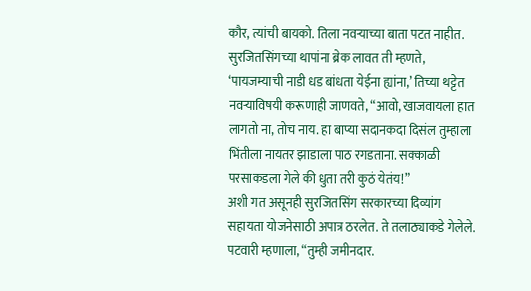कौर, त्यांची बायको. तिला नवऱ्याच्या बाता पटत नाहीत. सुरजितसिंगच्या थापांना ब्रेक लावत ती म्हणते, ‘पायजम्याची नाडी धड बांधता येईना ह्यांना,’ तिच्या थट्टेत नवऱ्याविषयी करूणाही जाणवते, “आवो, खाजवायला हात लागतो ना, तोच नाय. हा बाप्या सदानकदा दिसंल तुम्हाला भिंतीला नायतर झाडाला पाठ रगडताना. सक्काळी परसाकडला गेले की धुता तरी कुठं येतंय!”
अशी गत असूनही सुरजितसिंग सरकारच्या दिव्यांग सहायता योजनेसाठी अपात्र ठरलेत. ते तलाठ्याकडे गेलेले. पटवारी म्हणाला, “तुम्ही जमीनदार.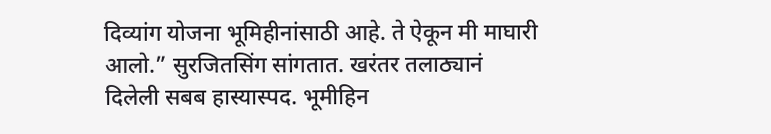दिव्यांग योजना भूमिहीनांसाठी आहे. ते ऐकून मी माघारी आलो.” सुरजितसिंग सांगतात. खरंतर तलाठ्यानं दिलेली सबब हास्यास्पद. भूमीहिन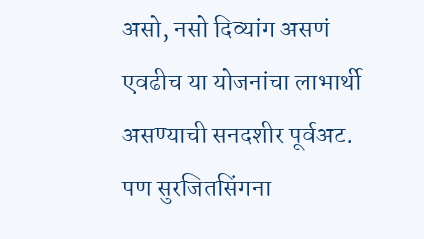असो, नसो दिव्यांग असणं एवढीच या योजनांचा लाभार्थी असण्याची सनदशीर पूर्वअट. पण सुरजितसिंगना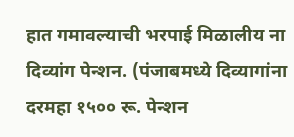हात गमावल्याची भरपाई मिळालीय ना दिव्यांग पेन्शन. (पंजाबमध्ये दिव्यागांना दरमहा १५०० रू. पेन्शन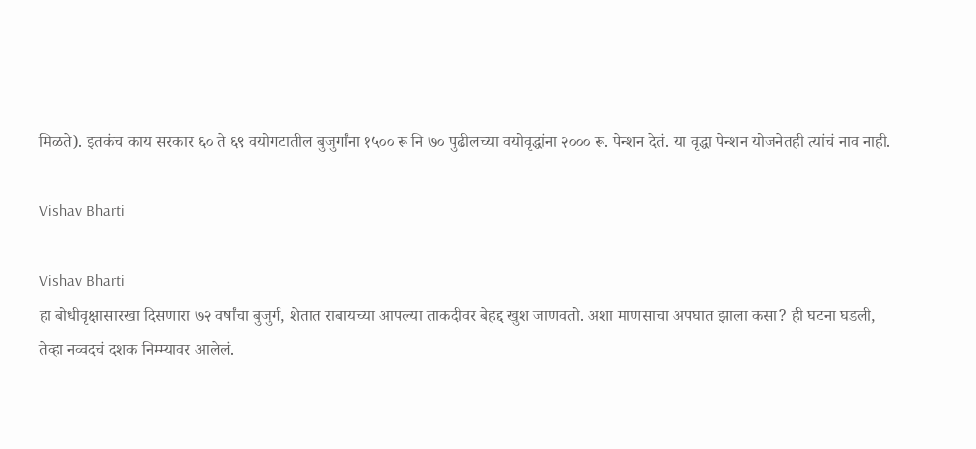मिळते). इतकंच काय सरकार ६० ते ६९ वयोगटातील बुजुर्गांना १५०० रू नि ७० पुढीलच्या वयोवृद्धांना २००० रू. पेन्शन देतं. या वृद्धा पेन्शन योजनेतही त्यांचं नाव नाही.

Vishav Bharti

Vishav Bharti
हा बोधीवृक्षासारखा दिसणारा ७२ वर्षांचा बुजुर्ग, शेतात राबायच्या आपल्या ताकदीवर बेहद्द खुश जाणवतो. अशा माणसाचा अपघात झाला कसा? ही घटना घडली, तेव्हा नव्वदचं दशक निम्म्यावर आलेलं.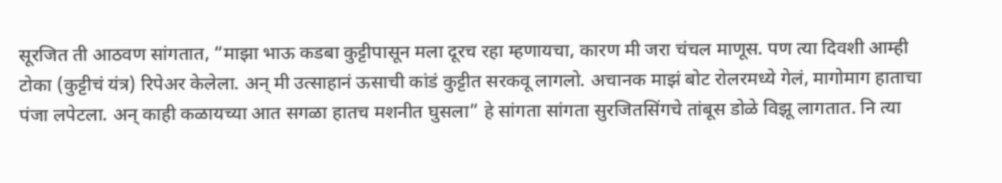सूरजित ती आठवण सांगतात, “माझा भाऊ कडबा कुट्टीपासून मला दूरच रहा म्हणायचा, कारण मी जरा चंचल माणूस. पण त्या दिवशी आम्ही टोका (कुट्टीचं यंत्र) रिपेअर केलेला. अन् मी उत्साहानं ऊसाची कांडं कुट्टीत सरकवू लागलो. अचानक माझं बोट रोलरमध्ये गेलं, मागोमाग हाताचा पंजा लपेटला. अन् काही कळायच्या आत सगळा हातच मशनीत घुसला” हे सांगता सांगता सुरजितसिंगचे तांबूस डोळे विझू लागतात. नि त्या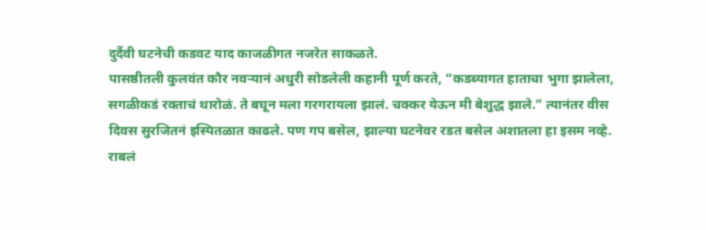दुर्दैवी घटनेची कडवट याद काजळीगत नजरेत साकळते.
पासष्ठीतली कुलवंत कौर नवऱ्यानं अधुरी सोडलेली कहानी पूर्ण करते, “कडब्यागत हाताचा भुगा झालेला, सगळीकडं रक्ताचं थारोळं. ते बघून मला गरगरायला झालं. चक्कर येऊन मी बेशुद्ध झाले.” त्यानंतर वीस दिवस सुरजितनं इस्पितळात काढले. पण गप बसेल, झाल्या घटनेवर रडत बसेल अशातला हा इसम नव्हे. राबलं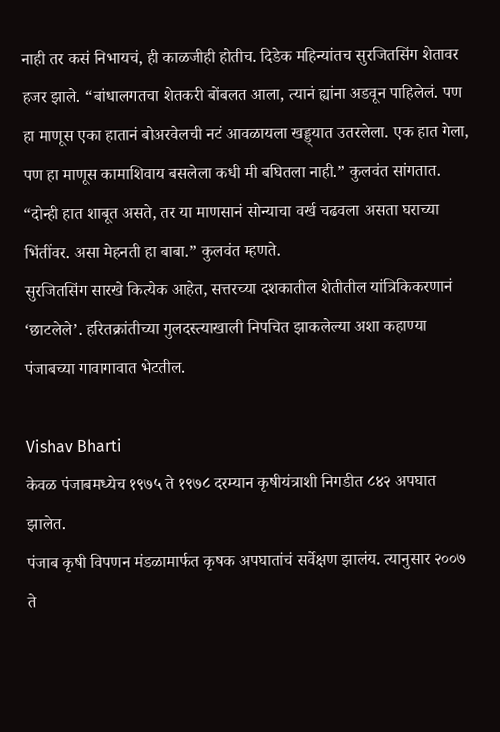नाही तर कसं निभायचं, ही काळजीही होतीच. दिडेक महिन्यांतच सुरजितसिंग शेतावर हजर झाले. “बांधालगतचा शेतकरी बोंबलत आला, त्यानं ह्यांना अडवून पाहिलेलं. पण हा माणूस एका हातानं बोअरवेलची नटं आवळायला खड्ड्यात उतरलेला. एक हात गेला, पण हा माणूस कामाशिवाय बसलेला कधी मी बघितला नाही.” कुलवंत सांगतात.
“दोन्ही हात शाबूत असते, तर या माणसानं सोन्याचा वर्ख चढवला असता घराच्या भिंतींवर. असा मेहनती हा बाबा.” कुलवंत म्हणते.
सुरजितसिंग सारखे कित्येक आहेत, सत्तरच्या दशकातील शेतीतील यांत्रिकिकरणानं ‘छाटलेले’. हरितक्रांतीच्या गुलदस्त्याखाली निपचित झाकलेल्या अशा कहाण्या पंजाबच्या गावागावात भेटतील.

Vishav Bharti
केवळ पंजाबमध्येच १९७५ ते १९७८ दरम्यान कृषीयंत्राशी निगडीत ८४२ अपघात झालेत.
पंजाब कृषी विपणन मंडळामार्फत कृषक अपघातांचं सर्वेक्षण झालंय. त्यानुसार २००७ ते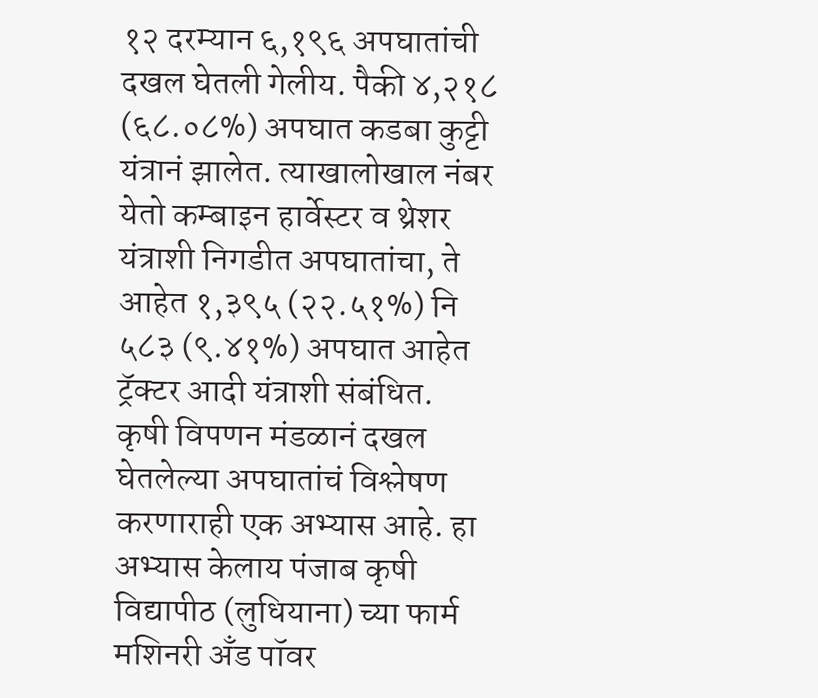१२ दरम्यान ६,१९६ अपघातांची दखल घेतली गेलीय. पैकी ४,२१८ (६८.०८%) अपघात कडबा कुट्टी यंत्रानं झालेत. त्याखालोखाल नंबर येतो कम्बाइन हार्वेस्टर व थ्रेशर यंत्राशी निगडीत अपघातांचा, ते आहेत १,३९५ (२२.५१%) नि ५८३ (९.४१%) अपघात आहेत ट्रॅक्टर आदी यंत्राशी संबंधित.
कृषी विपणन मंडळानं दखल घेतलेल्या अपघातांचं विश्लेषण करणाराही एक अभ्यास आहे. हा अभ्यास केलाय पंजाब कृषी विद्यापीठ (लुधियाना) च्या फार्म मशिनरी अँड पॉवर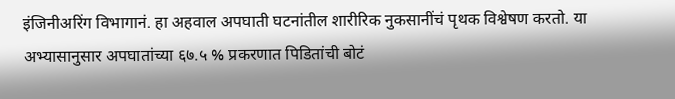इंजिनीअरिंग विभागानं. हा अहवाल अपघाती घटनांतील शारीरिक नुकसानींचं पृथक विश्वेषण करतो. या अभ्यासानुसार अपघातांच्या ६७.५ % प्रकरणात पिडितांची बोटं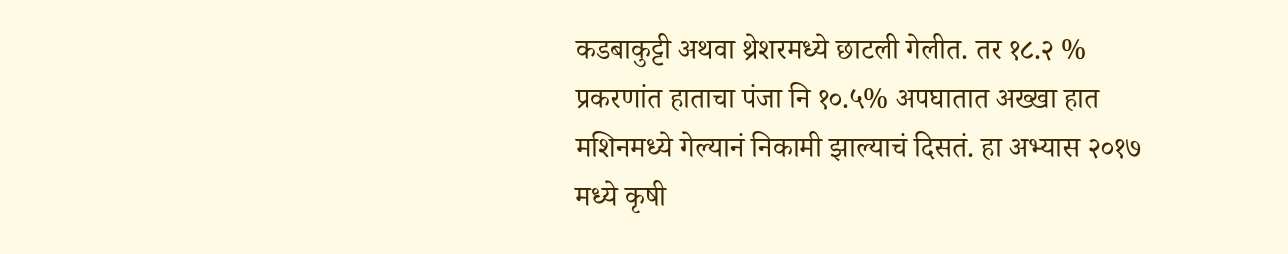कडबाकुट्टी अथवा थ्रेशरमध्ये छाटली गेलीत. तर १८.२ % प्रकरणांत हाताचा पंजा नि १०.५% अपघातात अख्खा हात मशिनमध्ये गेल्यानं निकामी झाल्याचं दिसतं. हा अभ्यास २०१७ मध्ये कृषी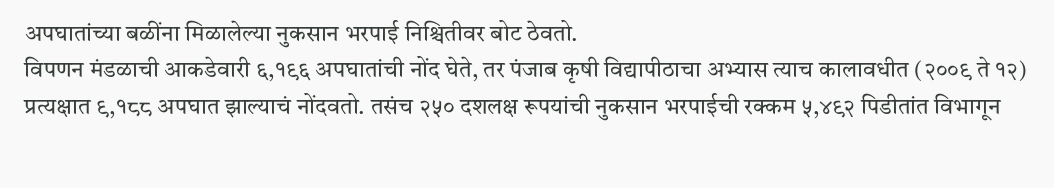अपघातांच्या बळींना मिळालेल्या नुकसान भरपाई निश्चितीवर बोट ठेवतो.
विपणन मंडळाची आकडेवारी ६,१९६ अपघातांची नोंद घेते, तर पंजाब कृषी विद्यापीठाचा अभ्यास त्याच कालावधीत (२००९ ते १२) प्रत्यक्षात ९,१८८ अपघात झाल्याचं नोंदवतो. तसंच २५० दशलक्ष रूपयांची नुकसान भरपाईची रक्कम ५,४९२ पिडीतांत विभागून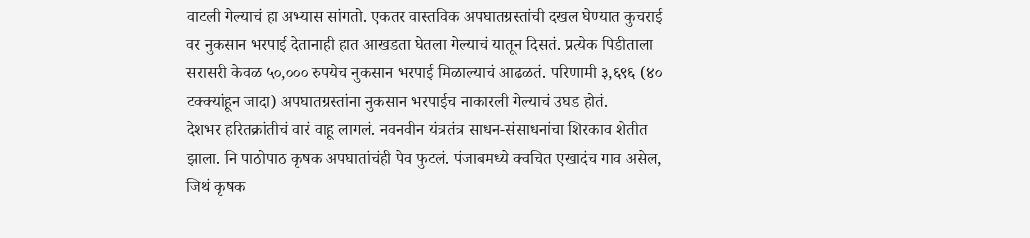वाटली गेल्याचं हा अभ्यास सांगतो. एकतर वास्तविक अपघातग्रस्तांची दखल घेण्यात कुचराई वर नुकसान भरपाई देतानाही हात आखडता घेतला गेल्याचं यातून दिसतं. प्रत्येक पिडीताला सरासरी केवळ ५०,००० रुपयेच नुकसान भरपाई मिळाल्याचं आढळतं. परिणामी ३,६९६ (४० टक्क्यांहून जादा) अपघातग्रस्तांना नुकसान भरपाईच नाकारली गेल्याचं उघड होतं.
देशभर हरितक्रांतीचं वारं वाहू लागलं. नवनवीन यंत्रतंत्र साधन-संसाधनांचा शिरकाव शेतीत झाला. नि पाठोपाठ कृषक अपघातांचंही पेव फुटलं. पंजाबमध्ये क्वचित एखादंच गाव असेल, जिथं कृषक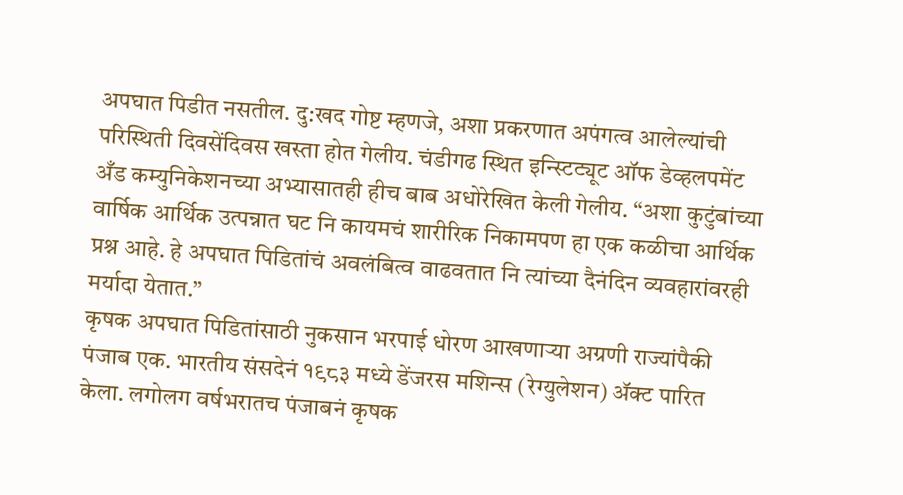अपघात पिडीत नसतील. दु:खद गोष्ट म्हणजे, अशा प्रकरणात अपंगत्व आलेल्यांची परिस्थिती दिवसेंदिवस खस्ता होत गेलीय. चंडीगढ स्थित इन्स्टिट्यूट ऑफ डेव्हलपमेंट अँड कम्युनिकेशनच्या अभ्यासातही हीच बाब अधोरेखित केली गेलीय. “अशा कुटुंबांच्या वार्षिक आर्थिक उत्पन्नात घट नि कायमचं शारीरिक निकामपण हा एक कळीचा आर्थिक प्रश्न आहे. हे अपघात पिडितांचं अवलंबित्व वाढवतात नि त्यांच्या दैनंदिन व्यवहारांवरही मर्यादा येतात.”
कृषक अपघात पिडितांसाठी नुकसान भरपाई धोरण आखणाऱ्या अग्रणी राज्यांपैकी पंजाब एक. भारतीय संसदेनं १९८३ मध्ये डेंजरस मशिन्स (रेग्युलेशन) ॲक्ट पारित केला. लगोलग वर्षभरातच पंजाबनं कृषक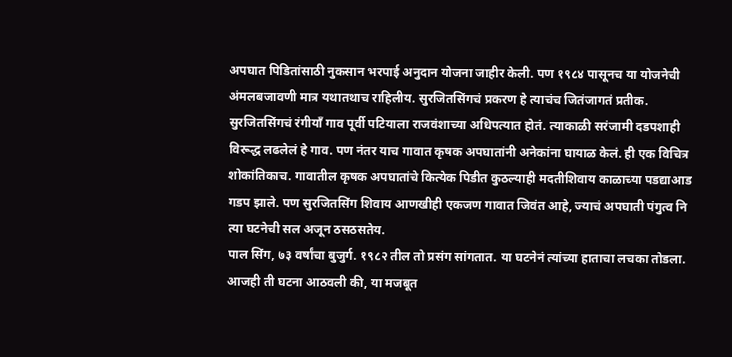अपघात पिडितांसाठी नुकसान भरपाई अनुदान योजना जाहीर केली. पण १९८४ पासूनच या योजनेची अंमलबजावणी मात्र यथातथाच राहिलीय. सुरजितसिंगचं प्रकरण हे त्याचंच जितंजागतं प्रतीक.
सुरजितसिंगचं रंगीयाँ गाव पूर्वी पटियाला राजवंशाच्या अधिपत्यात होतं. त्याकाळी सरंजामी दडपशाही विरूद्ध लढलेलं हे गाव. पण नंतर याच गावात कृषक अपघातांनी अनेकांना घायाळ केलं. ही एक विचित्र शोकांतिकाच. गावातील कृषक अपघातांचे कित्येक पिडीत कुठल्याही मदतीशिवाय काळाच्या पडद्याआड गडप झाले. पण सुरजितसिंग शिवाय आणखीही एकजण गावात जिवंत आहे, ज्याचं अपघाती पंगुत्व नि त्या घटनेची सल अजून ठसठसतेय.
पाल सिंग, ७३ वर्षांचा बुजुर्ग. १९८२ तील तो प्रसंग सांगतात. या घटनेनं त्यांच्या हाताचा लचका तोडला. आजही ती घटना आठवली की, या मजबूत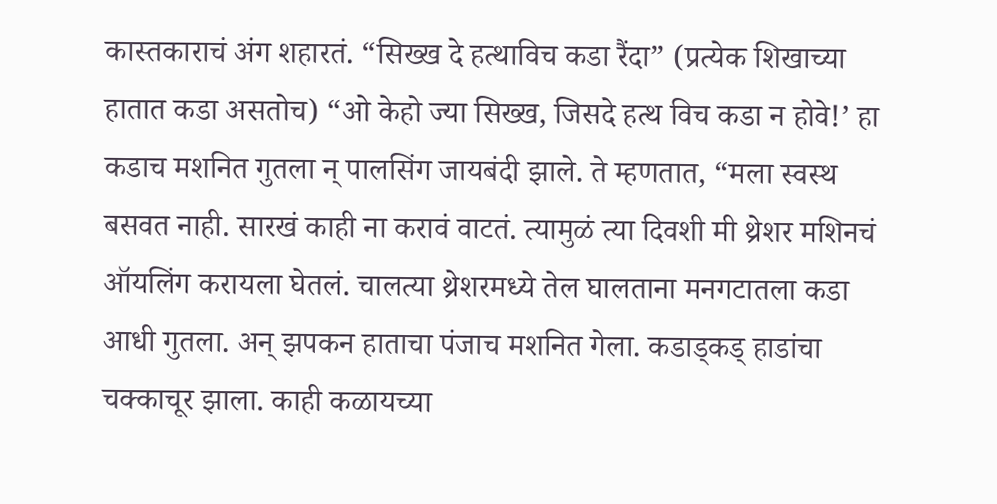कास्तकाराचं अंग शहारतं. “सिख्ख दे हत्थाविच कडा रैंदा” (प्रत्येक शिखाच्या हातात कडा असतोच) “ओ केहो ज्या सिख्ख, जिसदे हत्थ विच कडा न होवे!’ हा कडाच मशनित गुतला न् पालसिंग जायबंदी झाले. ते म्हणतात, “मला स्वस्थ बसवत नाही. सारखं काही ना करावं वाटतं. त्यामुळं त्या दिवशी मी थ्रेशर मशिनचं ऑयलिंग करायला घेतलं. चालत्या थ्रेशरमध्ये तेल घालताना मनगटातला कडा आधी गुतला. अन् झपकन हाताचा पंजाच मशनित गेला. कडाड्कड् हाडांचा चक्काचूर झाला. काही कळायच्या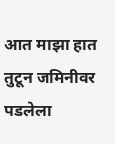आत माझा हात तुटून जमिनीवर पडलेला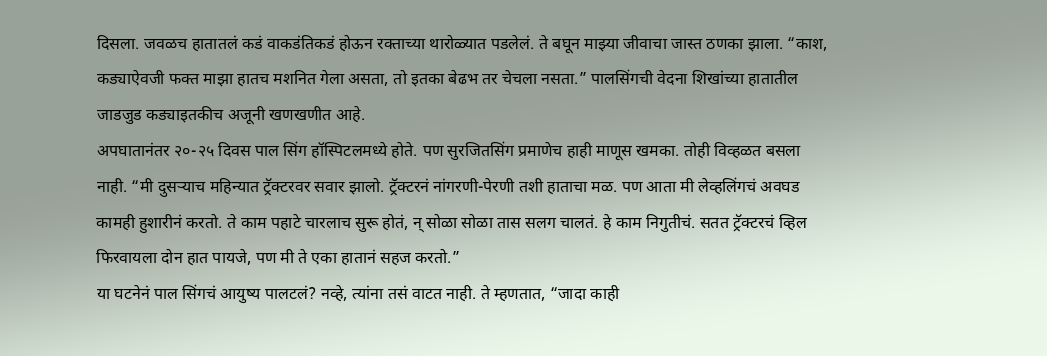दिसला. जवळच हातातलं कडं वाकडंतिकडं होऊन रक्ताच्या थारोळ्यात पडलेलं. ते बघून माझ्या जीवाचा जास्त ठणका झाला. “काश, कड्याऐवजी फक्त माझा हातच मशनित गेला असता, तो इतका बेढभ तर चेचला नसता.” पालसिंगची वेदना शिखांच्या हातातील जाडजुड कड्याइतकीच अजूनी खणखणीत आहे.
अपघातानंतर २०-२५ दिवस पाल सिंग हॉस्पिटलमध्ये होते. पण सुरजितसिंग प्रमाणेच हाही माणूस खमका. तोही विव्हळत बसला नाही. “मी दुसऱ्याच महिन्यात ट्रॅक्टरवर सवार झालो. ट्रॅक्टरनं नांगरणी-पेरणी तशी हाताचा मळ. पण आता मी लेव्हलिंगचं अवघड कामही हुशारीनं करतो. ते काम पहाटे चारलाच सुरू होतं, न् सोळा सोळा तास सलग चालतं. हे काम निगुतीचं. सतत ट्रॅक्टरचं व्हिल फिरवायला दोन हात पायजे, पण मी ते एका हातानं सहज करतो.”
या घटनेनं पाल सिंगचं आयुष्य पालटलं? नव्हे, त्यांना तसं वाटत नाही. ते म्हणतात, “जादा काही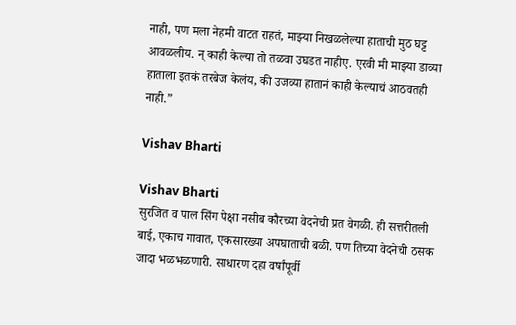नाही, पण मला नेहमी वाटत राहतं, माझ्या निखळलेल्या हाताची मुठ घट्ट आवळलीय. न् काही केल्या तो तळवा उघडत नाहीए. एरवी मी माझ्या डाव्या हाताला इतकं तरबेज केलंय, की उजव्या हातानं काही केल्याचं आठवतही नाही.”

Vishav Bharti

Vishav Bharti
सुरजित व पाल सिंग पेक्षा नसीब कौरच्या वेदनेची प्रत वेगळी. ही सत्तरीतली बाई, एकाच गावात, एकसारख्या अपघाताची बळी. पण तिच्या वेदनेची ठसक जादा भळभळणारी. साधारण दहा वर्षांपूर्वी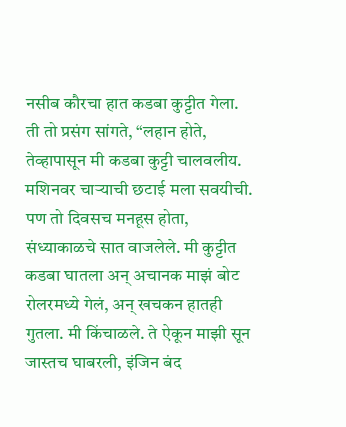नसीब कौरचा हात कडबा कुट्टीत गेला. ती तो प्रसंग सांगते, “लहान होते, तेव्हापासून मी कडबा कुट्टी चालवलीय. मशिनवर चाऱ्याची छटाई मला सवयीची. पण तो दिवसच मनहूस होता, संध्याकाळचे सात वाजलेले. मी कुट्टीत कडबा घातला अन् अचानक माझं बोट रोलरमध्ये गेलं, अन् खचकन हातही गुतला. मी किंचाळले. ते ऐकून माझी सून जास्तच घाबरली, इंजिन बंद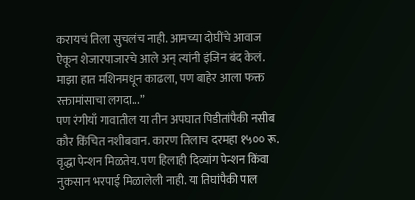करायचं तिला सुचलंच नाही. आमच्या दोघींचे आवाज ऐकून शेजारपाजारचे आले अन् त्यांनी इंजिन बंद केलं. माझा हात मशिनमधून काढला, पण बाहेर आला फक्त रक्तामांसाचा लगदा...”
पण रंगीयाँ गावातील या तीन अपघात पिडीतांपैकी नसीब कौर किंचित नशीबवान. कारण तिलाच दरमहा १५०० रू. वृद्धा पेन्शन मिळतेय. पण हिलाही दिव्यांग पेन्शन किंवा नुकसान भरपाई मिळालेली नाही. या तिघांपैकी पाल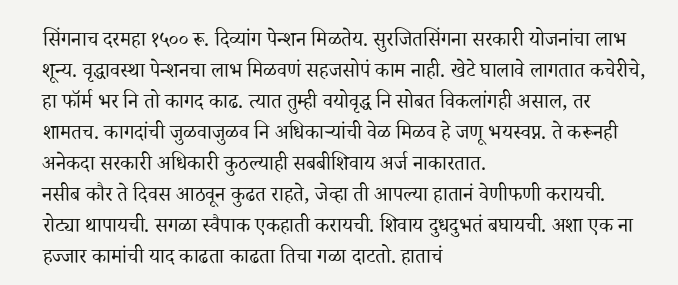सिंगनाच दरमहा १५०० रू. दिव्यांग पेन्शन मिळतेय. सुरजितसिंगना सरकारी योजनांचा लाभ शून्य. वृद्धावस्था पेन्शनचा लाभ मिळवणं सहजसोपं काम नाही. खेटे घालावे लागतात कचेरीचे, हा फॉर्म भर नि तो कागद काढ. त्यात तुम्ही वयोवृद्ध नि सोबत विकलांगही असाल, तर शामतच. कागदांची जुळवाजुळव नि अधिकाऱ्यांची वेळ मिळव हे जणू भयस्वप्न. ते करूनही अनेकदा सरकारी अधिकारी कुठल्याही सबबीशिवाय अर्ज नाकारतात.
नसीब कौर ते दिवस आठवून कुढत राहते, जेव्हा ती आपल्या हातानं वेणीफणी करायची. रोट्या थापायची. सगळा स्वैपाक एकहाती करायची. शिवाय दुधदुभतं बघायची. अशा एक ना हज्जार कामांची याद काढता काढता तिचा गळा दाटतो. हाताचं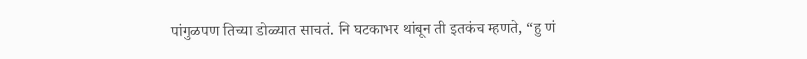पांगुळपण तिच्या डोळ्यात साचतं. नि घटकाभर थांबून ती इतकंच म्हणते, “हु णं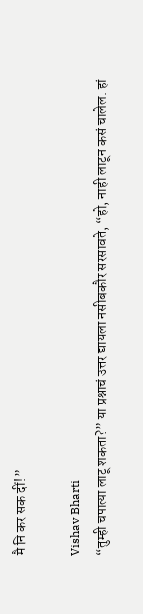मै नि कर सक दीं!”

Vishav Bharti
“तुम्ही चपात्या लाटू शकता?” या प्रश्नाचं उत्तर द्यायला नसीबकौर सरसावते, “हो, नाही लाटून कसं चालेल. हां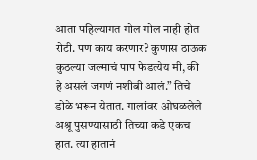आता पहिल्यागत गोल गोल नाही होत रोटी. पण काय करणार? कुणास ठाऊक कुठल्या जल्माचं पाप फेडत्येय मी, की हे असलं जगणं नशीबी आलं.” तिचे डोळे भरून येतात. गालांवर ओघळलेले अश्रू पुसण्यासाठी तिच्या कडे एकच हात. त्या हातानं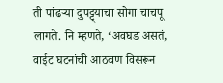ती पांढऱ्या दुपट्ट्याचा सोगा चाचपू लागते. नि म्हणते, ‘अवघड असतं, वाईट घटनांची आठवण विसरून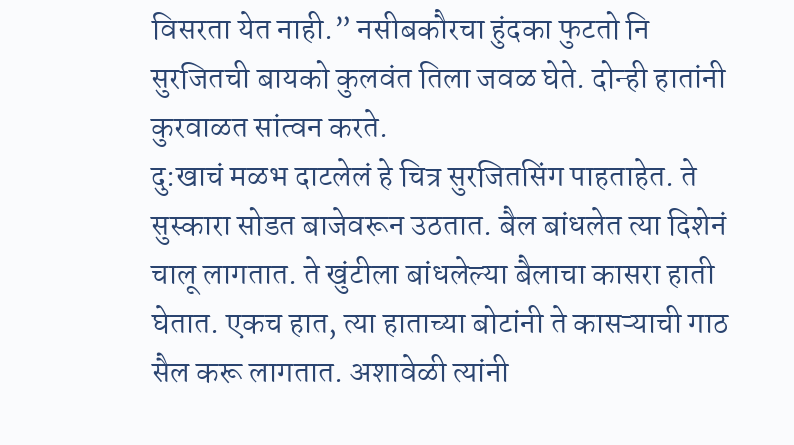विसरता येत नाही.” नसीबकौरचा हुंदका फुटतो नि सुरजितची बायको कुलवंत तिला जवळ घेते. दोन्ही हातांनी कुरवाळत सांत्वन करते.
दु:खाचं मळभ दाटलेलं हे चित्र सुरजितसिंग पाहताहेत. ते सुस्कारा सोडत बाजेवरून उठतात. बैल बांधलेत त्या दिशेनं चालू लागतात. ते खुंटीला बांधलेल्या बैलाचा कासरा हाती घेतात. एकच हात, त्या हाताच्या बोटांनी ते कासऱ्याची गाठ सैल करू लागतात. अशावेळी त्यांनी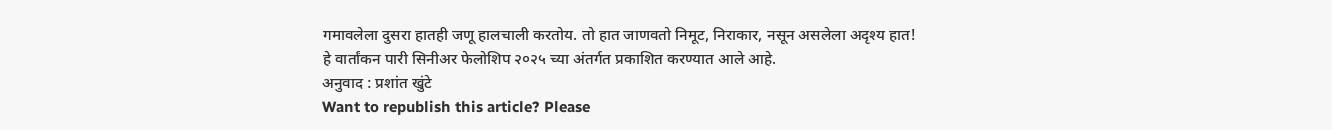गमावलेला दुसरा हातही जणू हालचाली करतोय. तो हात जाणवतो निमूट, निराकार, नसून असलेला अदृश्य हात!
हे वार्तांकन पारी सिनीअर फेलोशिप २०२५ च्या अंतर्गत प्रकाशित करण्यात आले आहे.
अनुवाद : प्रशांत खुंटे
Want to republish this article? Please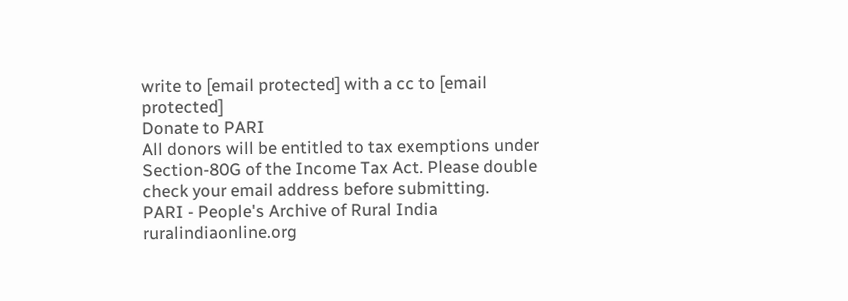write to [email protected] with a cc to [email protected]
Donate to PARI
All donors will be entitled to tax exemptions under Section-80G of the Income Tax Act. Please double check your email address before submitting.
PARI - People's Archive of Rural India
ruralindiaonline.org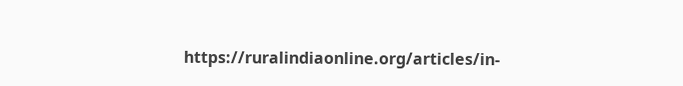https://ruralindiaonline.org/articles/in-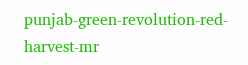punjab-green-revolution-red-harvest-mr